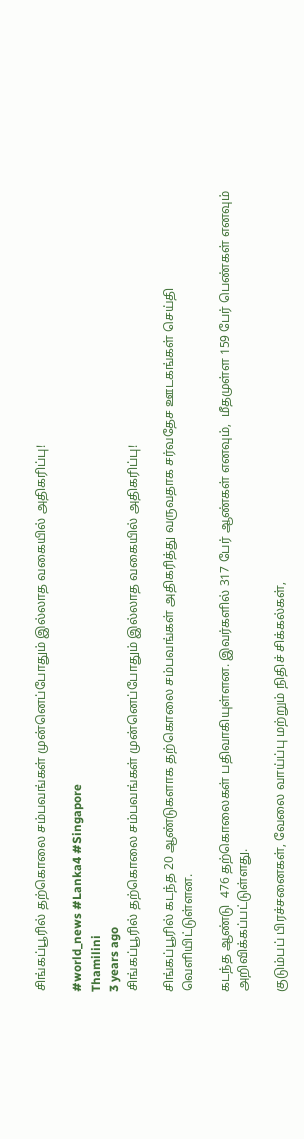சிங்கப்பூரில் தற்கொலை சம்பவங்கள் முன்னெப்போதும் இல்லாத வகையில் அதிகரிப்பு!

#world_news #Lanka4 #Singapore
Thamilini
3 years ago
சிங்கப்பூரில் தற்கொலை சம்பவங்கள் முன்னெப்போதும் இல்லாத வகையில் அதிகரிப்பு!

சிங்கப்பூரில் கடந்த 20 ஆண்டுகளாக தற்கொலை சம்பவங்கள் அதிகரித்து வருவதாக சர்வதேச ஊடகங்கள் செய்தி வெளியிட்டுள்ளன.

கடந்த ஆண்டு  476 தற்கொலைகள் பதிவாகியுள்ளன. இவர்களில் 317 பேர் ஆண்கள் எனவும்,  மீதமுள்ள 159 பேர் பெண்கள் எனவும் அறிவிக்கப்பட்டுள்ளது.

குடும்பப் பிரச்சனைகள், வேலை வாய்ப்பு மற்றும் நிதிச் சிக்கல்கள்,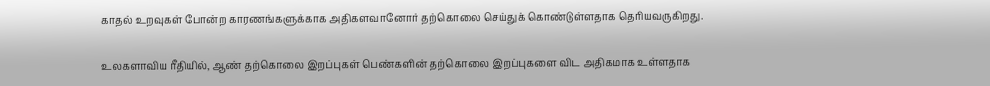காதல் உறவுகள் போன்ற காரணங்களுக்காக அதிகளவானோர் தற்கொலை செய்துக் கொண்டுள்ளதாக தெரியவருகிறது.

உலகளாவிய ரீதியில், ஆண் தற்கொலை இறப்புகள் பெண்களின் தற்கொலை இறப்புகளை விட அதிகமாக உள்ளதாக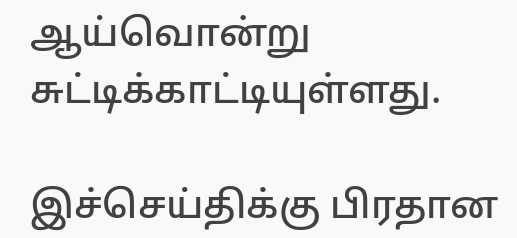ஆய்வொன்று சுட்டிக்காட்டியுள்ளது.

இச்செய்திக்கு பிரதான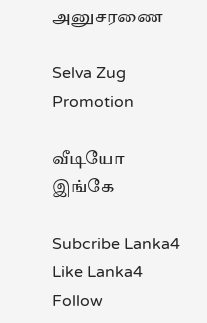அனுசரணை

Selva Zug Promotion

வீடியோ இங்கே

Subcribe Lanka4
Like Lanka4
Follow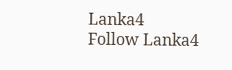Lanka4
Follow Lanka4